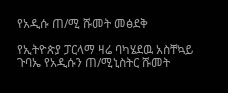የአዲሱ ጠ/ሚ ሹመት መፅደቅ

የኢትዮጵያ ፓርላማ ዛሬ ባካሄደዉ አስቸኳይ ጉባኤ የአዲሱን ጠ/ሚኒስትር ሹመት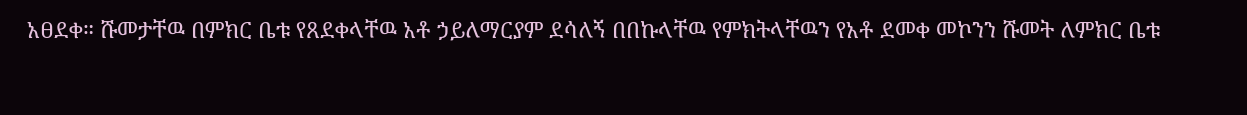አፀደቀ። ሹመታቸዉ በምክር ቤቱ የጸደቀላቸዉ አቶ ኃይለማርያም ደሳለኝ በበኩላቸዉ የምክትላቸዉን የአቶ ደመቀ መኮንን ሹመት ለምክር ቤቱ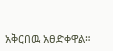አቅርበዉ አፀድቀዋል።